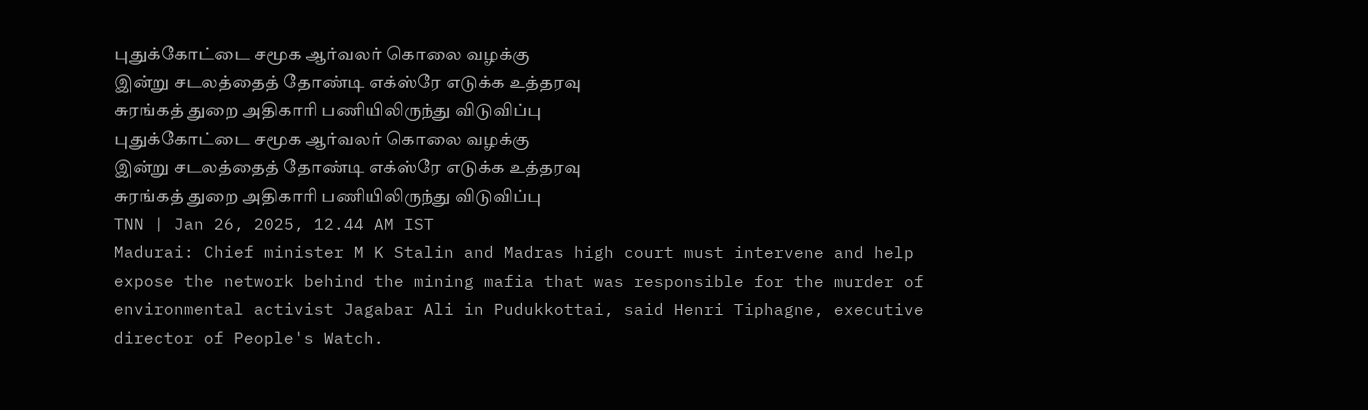புதுக்கோட்டை சமூக ஆர்வலர் கொலை வழக்கு
இன்று சடலத்தைத் தோண்டி எக்ஸ்ரே எடுக்க உத்தரவு
சுரங்கத் துறை அதிகாரி பணியிலிருந்து விடுவிப்பு
புதுக்கோட்டை சமூக ஆர்வலர் கொலை வழக்கு
இன்று சடலத்தைத் தோண்டி எக்ஸ்ரே எடுக்க உத்தரவு
சுரங்கத் துறை அதிகாரி பணியிலிருந்து விடுவிப்பு
TNN | Jan 26, 2025, 12.44 AM IST
Madurai: Chief minister M K Stalin and Madras high court must intervene and help expose the network behind the mining mafia that was responsible for the murder of environmental activist Jagabar Ali in Pudukkottai, said Henri Tiphagne, executive director of People's Watch.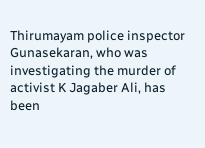Thirumayam police inspector Gunasekaran, who was investigating the murder of activist K Jagaber Ali, has been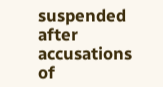suspended after accusations of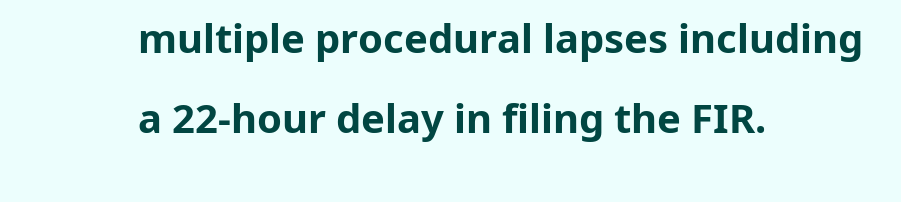multiple procedural lapses including a 22-hour delay in filing the FIR.